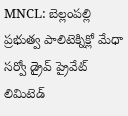MNCL: బెల్లంపల్లి ప్రభుత్వ పాలిటెక్నిక్లో మేధా సర్వో డ్రైవ్ ప్రైవేట్ లిమిటెడ్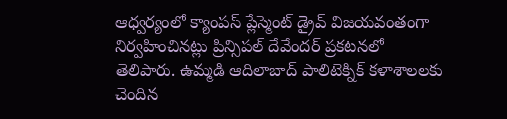ఆధ్వర్యంలో క్యాంపస్ ప్లేస్మెంట్ డ్రైవ్ విజయవంతంగా నిర్వహించినట్లు ప్రిన్సిపల్ దేవేందర్ ప్రకటనలో తెలిపారు. ఉమ్మడి ఆదిలాబాద్ పాలిటెక్నిక్ కళాశాలలకు చెందిన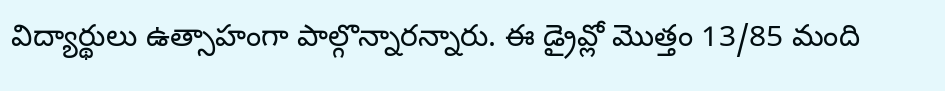విద్యార్థులు ఉత్సాహంగా పాల్గొన్నారన్నారు. ఈ డ్రైవ్లో మొత్తం 13/85 మంది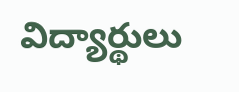విద్యార్థులు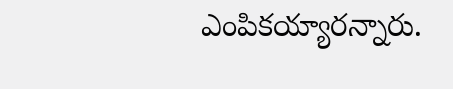ఎంపికయ్యారన్నారు.